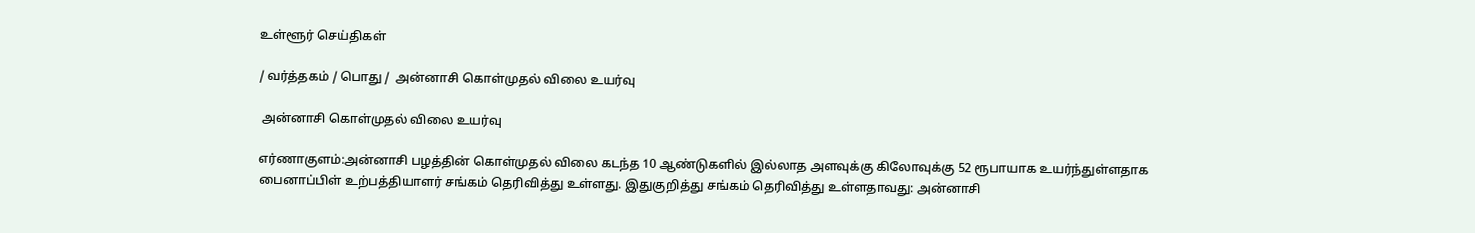உள்ளூர் செய்திகள்

/ வர்த்தகம் / பொது /  அன்னாசி கொள்முதல் விலை உயர்வு

 அன்னாசி கொள்முதல் விலை உயர்வு

எர்ணாகுளம்:அன்னாசி பழத்தின் கொள்முதல் விலை கடந்த 10 ஆண்டுகளில் இல்லாத அளவுக்கு கிலோவுக்கு 52 ரூபாயாக உயர்ந்துள்ளதாக பைனாப்பிள் உற்பத்தியாளர் சங்கம் தெரிவித்து உள்ளது. இதுகுறித்து சங்கம் தெரிவித்து உள்ளதாவது: அன்னாசி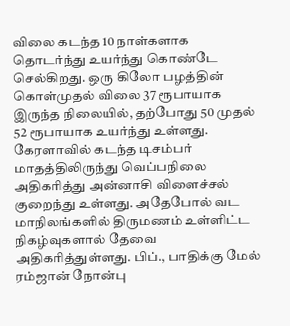விலை கடந்த 10 நாள்களாக தொடர்ந்து உயர்ந்து கொண்டே செல்கிறது. ஒரு கிலோ பழத்தின் கொள்முதல் விலை 37 ரூபாயாக இருந்த நிலையில், தற்போது 50 முதல் 52 ரூபாயாக உயர்ந்து உள்ளது. கேரளாவில் கடந்த டிசம்பர் மாதத்திலிருந்து வெப்பநிலை அதிகரித்து அன்னாசி விளைச்சல் குறைந்து உள்ளது. அதேபோல் வட மாநிலங்களில் திருமணம் உள்ளிட்ட நிகழ்வுகளால் தேவை அதிகரித்துள்ளது. பிப்., பாதிக்கு மேல் ரம்ஜான் நோன்பு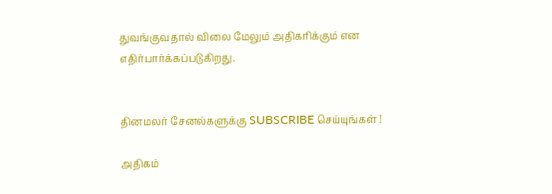துவங்குவதால் விலை மேலும் அதிகரிக்கும் என எதிர்பார்க்கப்படுகிறது.


தினமலர் சேனல்களுக்கு SUBSCRIBE செய்யுங்கள் !

அதிகம்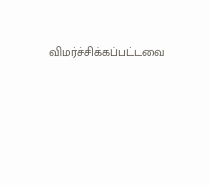விமர்ச்சிக்கப்பட்டவை